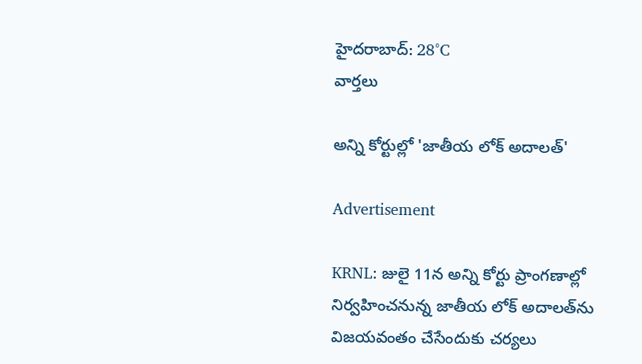హైదరాబాద్: 28°C
వార్తలు

అన్ని కోర్టుల్లో 'జాతీయ లోక్ అదాలత్‌'

Advertisement

KRNL: జులై 11న అన్ని కోర్టు ప్రాంగణాల్లో నిర్వహించనున్న జాతీయ లోక్ అదాలత్‌ను విజయవంతం చేసేందుకు చర్యలు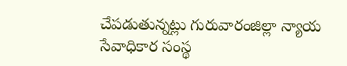చేపడుతున్నట్లు గురువారంజిల్లా న్యాయ సేవాధికార సంస్థ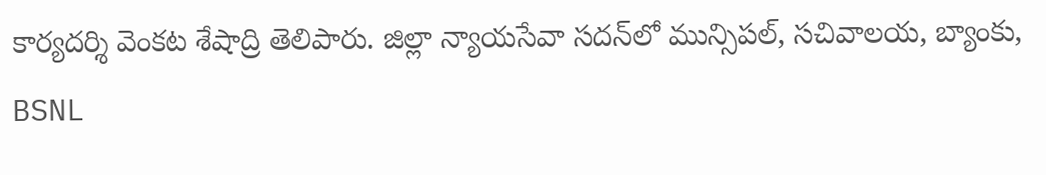కార్యదర్శి వెంకట శేషాద్రి తెలిపారు. జిల్లా న్యాయసేవా సదన్‌లో మున్సిపల్, సచివాలయ, బ్యాంకు, BSNL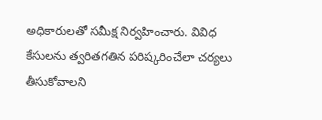అధికారులతో సమీక్ష నిర్వహించారు. వివిధ కేసులను త్వరితగతిన పరిష్కరించేలా చర్యలు తీసుకోవాలని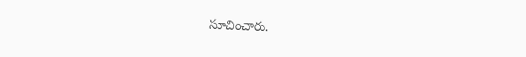సూచించారు.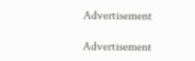Advertisement

Advertisement